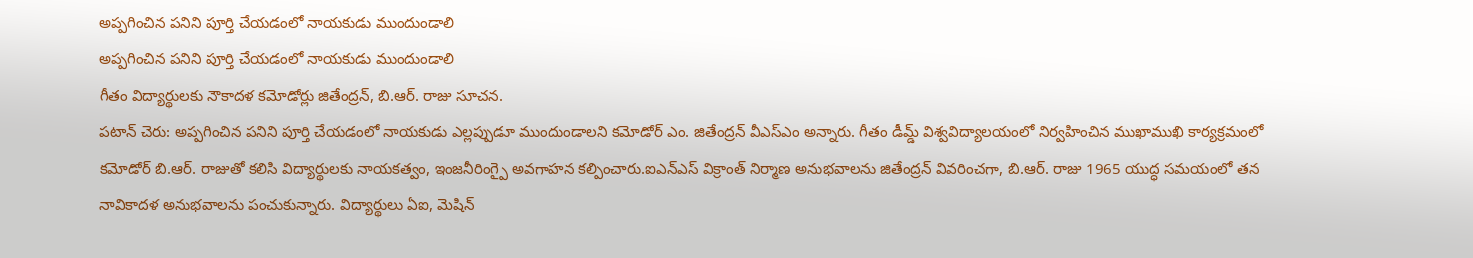అప్పగించిన పనిని పూర్తి చేయడంలో నాయకుడు ముందుండాలి
అప్పగించిన పనిని పూర్తి చేయడంలో నాయకుడు ముందుండాలి
గీతం విద్యార్థులకు నౌకాదళ కమోడోర్లు జితేంద్రన్, బి.ఆర్. రాజు సూచన.
పటాన్ చెరు: అప్పగించిన పనిని పూర్తి చేయడంలో నాయకుడు ఎల్లప్పుడూ ముందుండాలని కమోడోర్ ఎం. జితేంద్రన్ వీఎస్ఎం అన్నారు. గీతం డీమ్డ్ విశ్వవిద్యాలయంలో నిర్వహించిన ముఖాముఖి కార్యక్రమంలో కమోడోర్ బి.ఆర్. రాజుతో కలిసి విద్యార్థులకు నాయకత్వం, ఇంజనీరింగ్పై అవగాహన కల్పించారు.ఐఎన్ఎస్ విక్రాంత్ నిర్మాణ అనుభవాలను జితేంద్రన్ వివరించగా, బి.ఆర్. రాజు 1965 యుద్ధ సమయంలో తన నావికాదళ అనుభవాలను పంచుకున్నారు. విద్యార్థులు ఏఐ, మెషిన్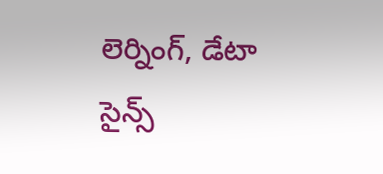లెర్నింగ్, డేటా సైన్స్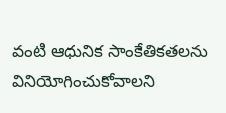వంటి ఆధునిక సాంకేతికతలను వినియోగించుకోవాలని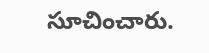సూచించారు.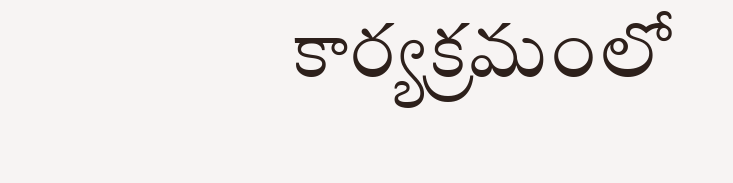కార్యక్రమంలో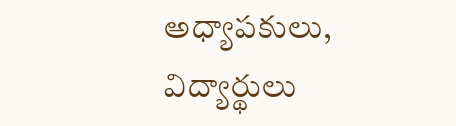అధ్యాపకులు, విద్యార్థులు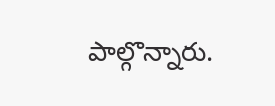పాల్గొన్నారు.